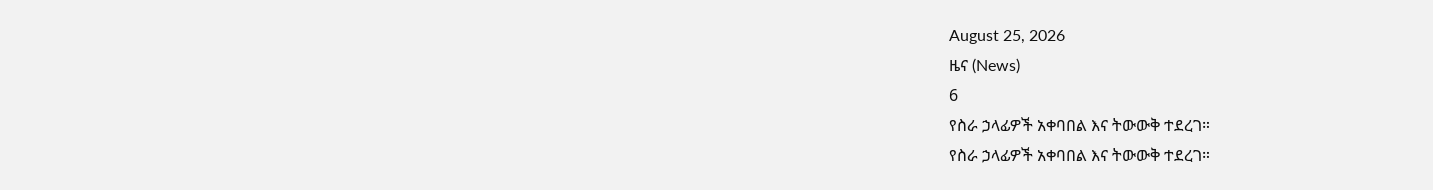August 25, 2026
ዜና (News)
6
የስራ ኃላፊዎች አቀባበል እና ትውውቅ ተደረገ።
የስራ ኃላፊዎች አቀባበል እና ትውውቅ ተደረገ።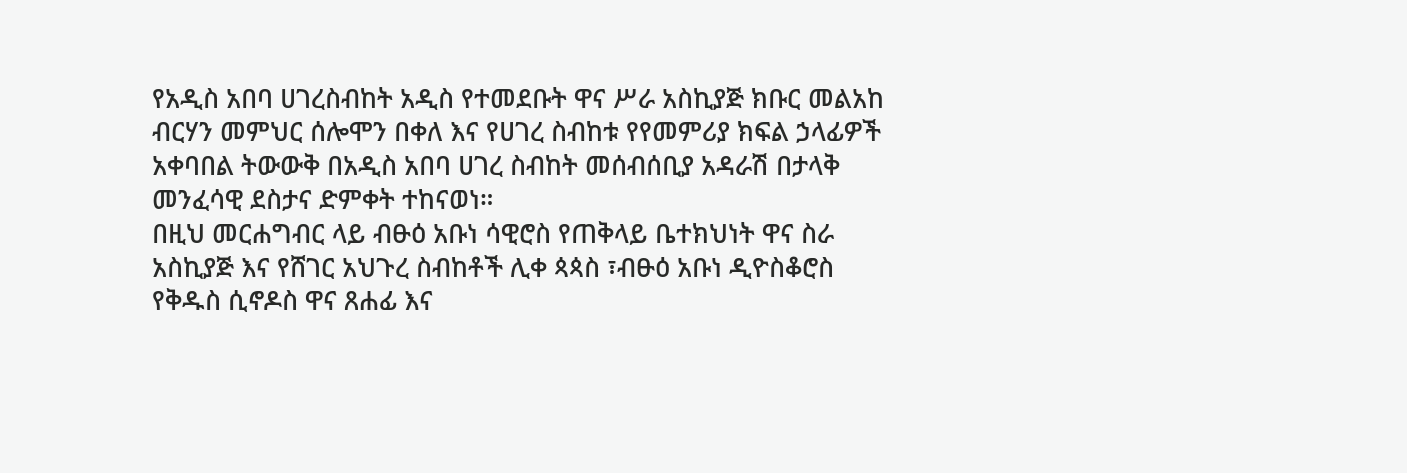የአዲስ አበባ ሀገረስብከት አዲስ የተመደቡት ዋና ሥራ አስኪያጅ ክቡር መልአከ ብርሃን መምህር ሰሎሞን በቀለ እና የሀገረ ስብከቱ የየመምሪያ ክፍል ኃላፊዎች አቀባበል ትውውቅ በአዲስ አበባ ሀገረ ስብከት መሰብሰቢያ አዳራሽ በታላቅ መንፈሳዊ ደስታና ድምቀት ተከናወነ።
በዚህ መርሐግብር ላይ ብፁዕ አቡነ ሳዊሮስ የጠቅላይ ቤተክህነት ዋና ስራ አስኪያጅ እና የሸገር አህጉረ ስብከቶች ሊቀ ጳጳስ ፣ብፁዕ አቡነ ዲዮስቆሮስ የቅዱስ ሲኖዶስ ዋና ጸሐፊ እና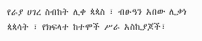የራያ ሀገረ ስብከት ሊቀ ጳጳስ ፣ ብፁዓን አበው ሊቃነ ጳጳሳት ፣ የክፍላተ ከተሞች ሥራ አስኪያጆች፣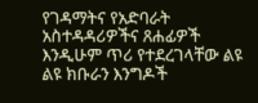የገዳማትና የአድባራት አስተዳዳሪዎችና ጸሐፊዎች እንዲሁም ጥሪ የተደረገላቸው ልዩ ልዩ ክቡራን እንግዶች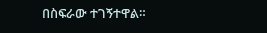በስፍራው ተገኝተዋል።